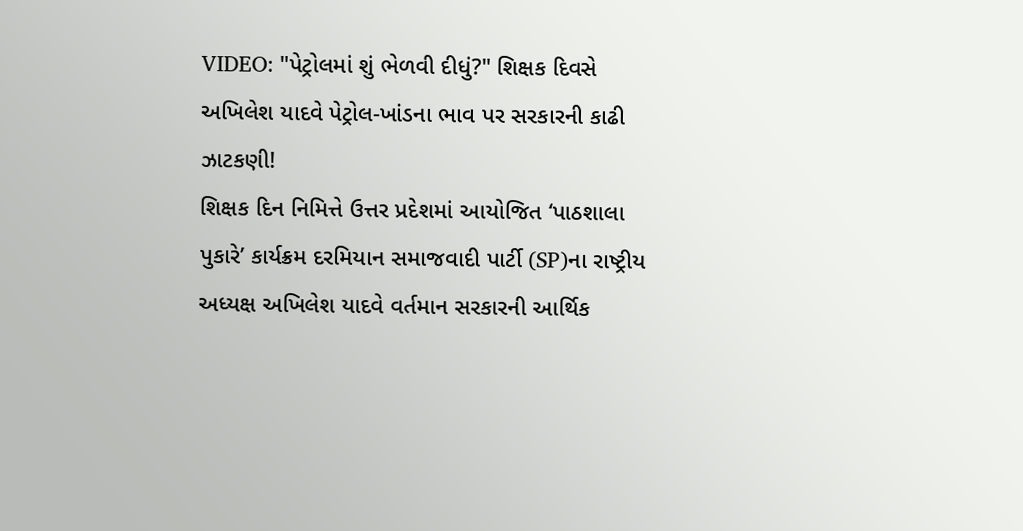VIDEO: "પેટ્રોલમાં શું ભેળવી દીધું?" શિક્ષક દિવસે અખિલેશ યાદવે પેટ્રોલ-ખાંડના ભાવ પર સરકારની કાઢી ઝાટકણી!
શિક્ષક દિન નિમિત્તે ઉત્તર પ્રદેશમાં આયોજિત ‘પાઠશાલા પુકારે’ કાર્યક્રમ દરમિયાન સમાજવાદી પાર્ટી (SP)ના રાષ્ટ્રીય અધ્યક્ષ અખિલેશ યાદવે વર્તમાન સરકારની આર્થિક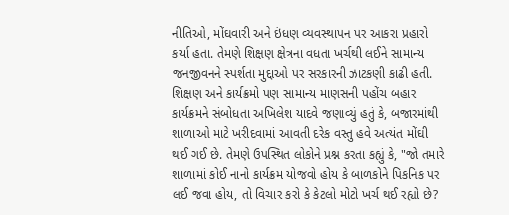નીતિઓ, મોંઘવારી અને ઇંધણ વ્યવસ્થાપન પર આકરા પ્રહારો કર્યા હતા. તેમણે શિક્ષણ ક્ષેત્રના વધતા ખર્ચથી લઈને સામાન્ય જનજીવનને સ્પર્શતા મુદ્દાઓ પર સરકારની ઝાટકણી કાઢી હતી.
શિક્ષણ અને કાર્યક્રમો પણ સામાન્ય માણસની પહોંચ બહાર
કાર્યક્રમને સંબોધતા અખિલેશ યાદવે જણાવ્યું હતું કે, બજારમાંથી શાળાઓ માટે ખરીદવામાં આવતી દરેક વસ્તુ હવે અત્યંત મોંઘી થઈ ગઈ છે. તેમણે ઉપસ્થિત લોકોને પ્રશ્ન કરતા કહ્યું કે, "જો તમારે શાળામાં કોઈ નાનો કાર્યક્રમ યોજવો હોય કે બાળકોને પિકનિક પર લઈ જવા હોય, તો વિચાર કરો કે કેટલો મોટો ખર્ચ થઈ રહ્યો છે?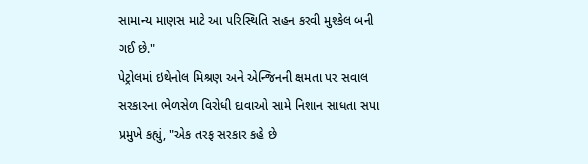સામાન્ય માણસ માટે આ પરિસ્થિતિ સહન કરવી મુશ્કેલ બની ગઈ છે."
પેટ્રોલમાં ઇથેનોલ મિશ્રણ અને એન્જિનની ક્ષમતા પર સવાલ
સરકારના ભેળસેળ વિરોધી દાવાઓ સામે નિશાન સાધતા સપા પ્રમુખે કહ્યું, "એક તરફ સરકાર કહે છે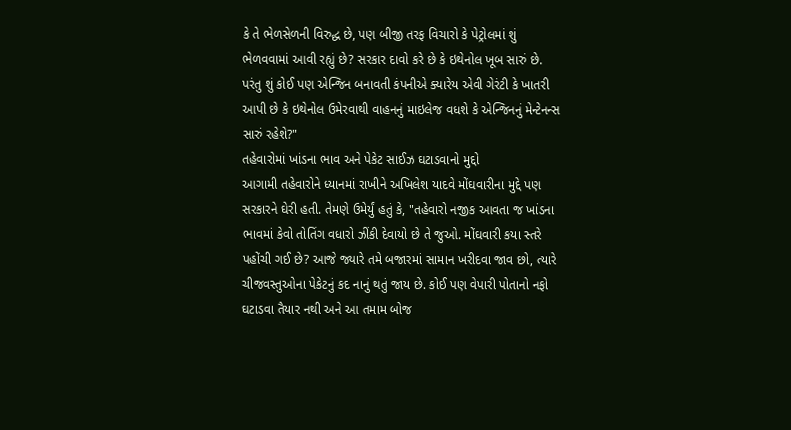કે તે ભેળસેળની વિરુદ્ધ છે, પણ બીજી તરફ વિચારો કે પેટ્રોલમાં શું ભેળવવામાં આવી રહ્યું છે? સરકાર દાવો કરે છે કે ઇથેનોલ ખૂબ સારું છે. પરંતુ શું કોઈ પણ એન્જિન બનાવતી કંપનીએ ક્યારેય એવી ગેરંટી કે ખાતરી આપી છે કે ઇથેનોલ ઉમેરવાથી વાહનનું માઇલેજ વધશે કે એન્જિનનું મેન્ટેનન્સ સારું રહેશે?"
તહેવારોમાં ખાંડના ભાવ અને પેકેટ સાઈઝ ઘટાડવાનો મુદ્દો
આગામી તહેવારોને ધ્યાનમાં રાખીને અખિલેશ યાદવે મોંઘવારીના મુદ્દે પણ સરકારને ઘેરી હતી. તેમણે ઉમેર્યું હતું કે, "તહેવારો નજીક આવતા જ ખાંડના ભાવમાં કેવો તોતિંગ વધારો ઝીંકી દેવાયો છે તે જુઓ. મોંઘવારી કયા સ્તરે પહોંચી ગઈ છે? આજે જ્યારે તમે બજારમાં સામાન ખરીદવા જાવ છો, ત્યારે ચીજવસ્તુઓના પેકેટનું કદ નાનું થતું જાય છે. કોઈ પણ વેપારી પોતાનો નફો ઘટાડવા તૈયાર નથી અને આ તમામ બોજ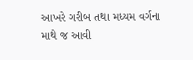આખરે ગરીબ તથા મધ્યમ વર્ગના માથે જ આવી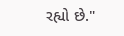રહ્યો છે."